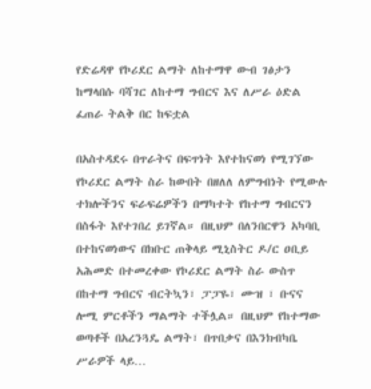የድሬዳዋ የኮሪደር ልማት ለከተማዋ ውብ ገፅታን ከማላበሱ ባሻገር ለከተማ ግብርና እና ለሥራ ዕድል ፈጠራ ትልቅ በር ከፍቷል

በአስተዳደሩ በጥራትና በፍጥነት እየተከናወነ የሚገኘው የኮሪደር ልማት ስራ ከውበት በዘለለ ለምግብነት የሚውሉ ተክሎችንና ፍራፍሬዎችን በማካተት የከተማ ግብርናን በስፋት እየተገበረ ይገኛል። በዚህም በለንበርዋን አካባቢ በተከናወነውና በክቡር ጠቅላይ ሚኒስትር ዶ/ር ዐቢይ አሕመድ በተመረቀው የኮሪደር ልማት ስራ ውስጥ በከተማ ግብርና ብርትኳን፣ ፓፓዬ፣ ሙዝ ፣ ቡናና ሎሚ ምርቶችን ማልማት ተችሏል። በዚህም የከተማው ወጣቶች በአረንጓዴ ልማት፣ በጥበቃና በእንክብካቤ ሥራዎች ላይ…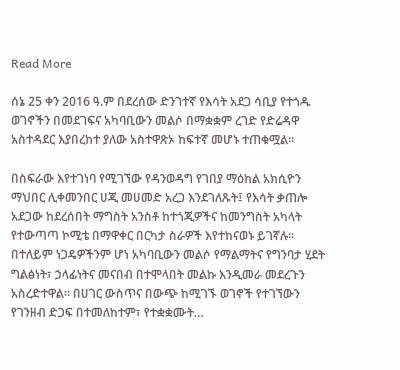Read More

ሰኔ 25 ቀን 2016 ዓ.ም በደረሰው ድንገተኛ የእሳት አደጋ ሳቢያ የተጎዱ ወገኖችን በመደገፍና አካባቢውን መልሶ በማቋቋም ረገድ የድሬዳዋ አስተዳደር እያበረከተ ያለው አስተዋጽኦ ከፍተኛ መሆኑ ተጠቁሟል።

በስፍራው እየተገነባ የሚገኘው የዳንወዳግ የገበያ ማዕከል አክሲዮን ማህበር ሊቀመንበር ሀጂ መሀመድ አረጋ እንደገለጹት፤ የእሳት ቃጠሎ አደጋው ከደረሰበት ማግስት አንስቶ ከተጎጂዎችና ከመንግስት አካላት የተውጣጣ ኮሚቴ በማዋቀር በርካታ ስራዎች እየተከናወኑ ይገኛሉ። በተለይም ነጋዴዎችንም ሆነ አካባቢውን መልሶ የማልማትና የግንባታ ሂደት ግልፅነት፣ ኃላፊነትና መናበብ በተሞላበት መልኩ እንዲመራ መደረጉን አስረድተዋል። በሀገር ውስጥና በውጭ ከሚገኙ ወገኖች የተገኘውን የገንዘብ ድጋፍ በተመለከተም፣ የተቋቋሙት…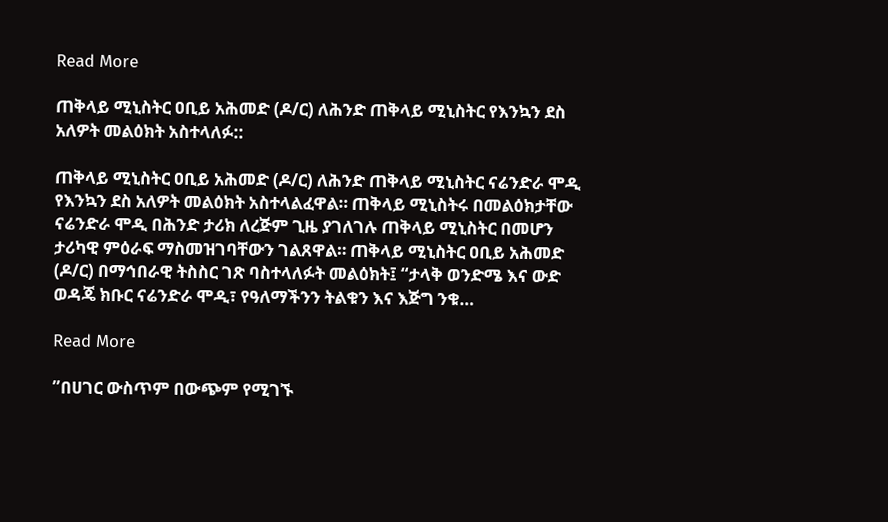Read More

ጠቅላይ ሚኒስትር ዐቢይ አሕመድ (ዶ/ር) ለሕንድ ጠቅላይ ሚኒስትር የእንኳን ደስ አለዎት መልዕክት አስተላለፉ::

ጠቅላይ ሚኒስትር ዐቢይ አሕመድ (ዶ/ር) ለሕንድ ጠቅላይ ሚኒስትር ናሬንድራ ሞዲ የእንኳን ደስ አለዎት መልዕክት አስተላልፈዋል። ጠቅላይ ሚኒስትሩ በመልዕክታቸው ናሬንድራ ሞዲ በሕንድ ታሪክ ለረጅም ጊዜ ያገለገሉ ጠቅላይ ሚኒስትር በመሆን ታሪካዊ ምዕራፍ ማስመዝገባቸውን ገልጸዋል። ጠቅላይ ሚኒስትር ዐቢይ አሕመድ (ዶ/ር) በማኅበራዊ ትስስር ገጽ ባስተላለፉት መልዕክት፤ “ታላቅ ወንድሜ እና ውድ ወዳጄ ክቡር ናሬንድራ ሞዲ፣ የዓለማችንን ትልቁን እና እጅግ ንቁ…

Read More

”በሀገር ውስጥም በውጭም የሚገኙ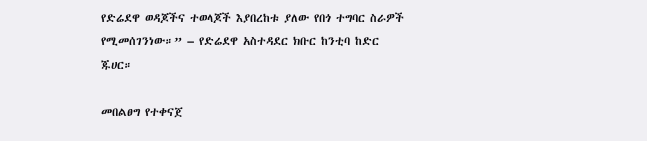የድሬደዋ ወዳጆችና ተወላጆች እያበረከቱ ያለው የበጎ ተግባር ስራዎች የሚመሰገንነው።” – የድሬደዋ አስተዳደር ክቡር ከንቲባ ከድር ጁሀር።

መበልፀግ የተቀናጀ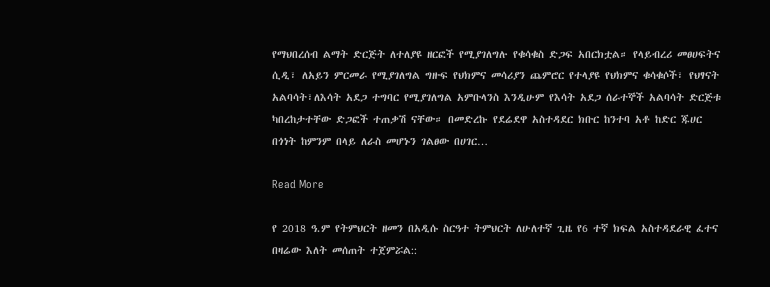የማህበረሰብ ልማት ድርጅት ለተለያዩ ዘርፎች የሚያገለግሉ የቁሳቁስ ድጋፍ አበርክቷል። የላይብረሪ መፀሀፍትና ሲዲ፣ ለአይን ምርመራ የሚያገለግል ግዙፍ የህክምና መሳሪያን ጨምሮር የተላያዩ የህክምና ቁሳቁሶች፣ የህፃናት አልባሳት፣ለእሳት አደጋ ተግባር የሚያገለግል አምቡላንስ እንዲሁም የእሳት አደጋ ሰራተኞች አልባሳት ድርጅቱ ካበረከታተቸው ድጋፎች ተጠቃሽ ናቸው። በመድረኩ የደሬደዋ አስተዳደር ክቡር ከንተባ አቶ ከድር ጁሀር በጎነት ከምንም በላይ ለራስ መሆኑን ገልፀው በሀገር…

Read More

የ 2018 ዓ.ም የትምህርት ዘመን በአዲሱ ስርዓተ ትምህርት ለሁለተኛ ጊዜ የ6 ተኛ ክፍል አስተዳደራዊ ፈተና በዛሬው እለት መሰጠት ተጀምሯል::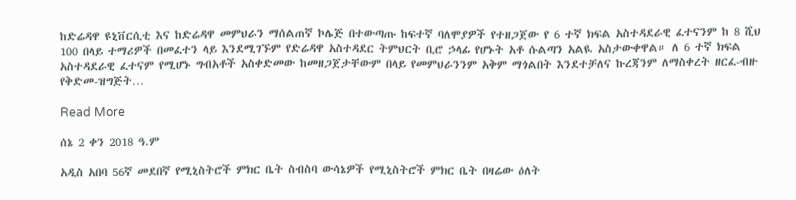ከድሬዳዋ ዩኒቨርሲቲ እና ከድሬዳዋ መምህራን ማሰልጠኛ ኮሌጅ በተውጣጡ ከፍተኛ ባለሞያዎች የተዘጋጀው የ 6 ተኛ ክፍል አስተዳደራዊ ፈተናንም ከ 8 ሺህ 100 በላይ ተማሪዎች በመፈተን ላይ እንደሚገኙም የድሬዳዋ አስተዳደር ትምህርት ቢሮ ኃላፊ የሆኑት አቶ ሱልጣን አልዪ አስታውቀዋል። ለ 6 ተኛ ክፍል አስተዳደራዊ ፈተናም የሚሆኑ ግብአቶች አስቀድመው ከመዘጋጀታቸውም በላይ የመምህራንንም አቅም ማጎልበት እንደተቻለና ኩረጃንም ለማስቀረት ዘርፈ-ብዙ የቅድመ-ዝግጅት…

Read More

ሰኔ 2 ቀን 2018 ዓ.ም

አዲስ አበባ 56ኛ መደበኛ የሚኒስትሮች ምክር ቤት ስብስባ ውሳኔዎች የሚኒስትሮች ምክር ቤት በዛሬው ዕለት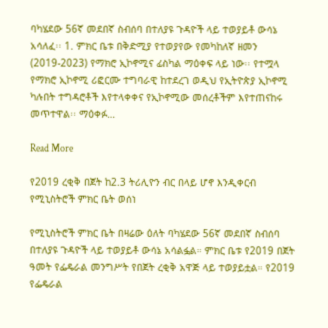ባካሄደው 56ኛ መደበኛ ስብሰባ በተለያዩ ጉዳዮች ላይ ተወያይቶ ውሳኔ አሳለፈ፡፡ 1. ምክር ቤቱ በቅድሚያ የተወያየው የመካከለኛ ዘመን (2019-2023) የማክሮ ኢኮኖሚና ፊስካል ማዕቀፍ ላይ ነው፡፡ የተሟላ የማክሮ ኢኮኖሚ ሪፎርሙ ተግባራዊ ከተደረገ ወዲህ የኢትዮጵያ ኢኮኖሚ ካሉበት ተግዳሮቶች እየተላቀቀና የኢኮኖሚው መሰረቶችም እየተጠናከሩ መጥተዋል፡፡ ማዕቀፉ…

Read More

የ2019 ረቂቅ በጀት ከ2.3 ትሪሊዮን ብር በላይ ሆኖ እንዲቀርብ የሚኒስትሮች ምክር ቤት ወሰነ

የሚኒስትሮች ምክር ቤት በዛሬው ዕለት ባካሄደው 56ኛ መደበኛ ስብሰባ በተለያዩ ጉዳዮች ላይ ተወያይቶ ውሳኔ አሳልፏል። ምክር ቤቱ የ2019 በጀት ዓመት የፌዴራል መንግሥት የበጀት ረቂቅ አዋጅ ላይ ተወያይቷል። የ2019 የፌዴራል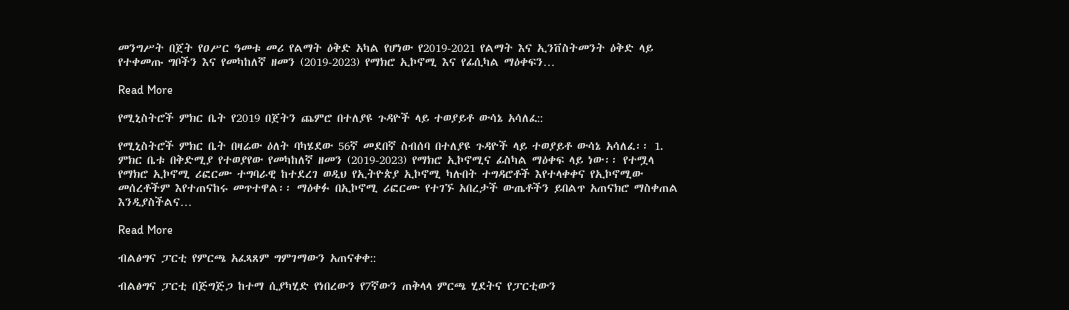መንግሥት በጀት የዐሥር ዓመቱ መሪ የልማት ዕቅድ አካል የሆነው የ2019-2021 የልማት እና ኢንቨስትመንት ዕቅድ ላይ የተቀመጡ ግቦችን እና የመካከለኛ ዘመን (2019-2023) የማክሮ ኢኮኖሚ እና የፊሲካል ማዕቀፍን…

Read More

የሚኒስትሮች ምክር ቤት የ2019 በጀትን ጨምሮ በተለያዩ ጉዳዮች ላይ ተወያይቶ ውሳኔ አሳለፈ::

የሚኒስትሮች ምክር ቤት በዛሬው ዕለት ባካሄደው 56ኛ መደበኛ ስብሰባ በተለያዩ ጉዳዮች ላይ ተወያይቶ ውሳኔ አሳለፈ፡፡ 1. ምክር ቤቱ በቅድሚያ የተወያየው የመካከለኛ ዘመን (2019-2023) የማክሮ ኢኮኖሚና ፊስካል ማዕቀፍ ላይ ነው፡፡ የተሟላ የማክሮ ኢኮኖሚ ሪፎርሙ ተግባራዊ ከተደረገ ወዲህ የኢትዮጵያ ኢኮኖሚ ካሉበት ተግዳሮቶች እየተላቀቀና የኢኮኖሚው መሰረቶችም እየተጠናከሩ መጥተዋል፡፡ ማዕቀፉ በኢኮኖሚ ሪፎርሙ የተገኙ አበረታች ውጤቶችን ይበልጥ አጠናክሮ ማስቀጠል እንዲያስችልና…

Read More

ብልፅግና ፓርቲ የምርጫ አፈጻጸም ግምገማውን አጠናቀቀ::

ብልፅግና ፓርቲ በጅግጅጋ ከተማ ሲያካሂድ የነበረውን የ7ኛውን ጠቅላላ ምርጫ ሂደትና የፓርቲውን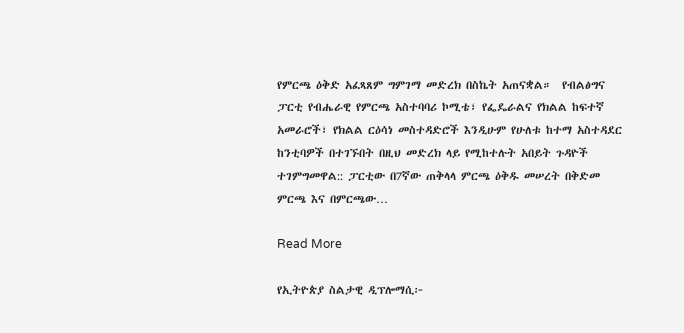የምርጫ ዕቅድ አፈጻጸም ግምገማ መድረክ በስኬት አጠናቋል።  የብልፅግና ፓርቲ የብሔራዊ የምርጫ አስተባባሪ ኮሚቴ፣ የፌዴራልና የክልል ከፍተኛ አመራሮች፣ የክልል ርዕሳነ መስተዳድሮች እንዲሁም የሁለቱ ከተማ አስተዳደር ከንቲባዎች በተገኙበት በዚህ መድረክ ላይ የሚከተሉት አበይት ጉዳዮች ተገምግመዋል:: ፓርቲው በ7ኛው ጠቅላላ ምርጫ ዕቅዱ መሠረት በቅድመ ምርጫ እና በምርጫው…

Read More

የኢትዮጵያ ስልታዊ ዲፕሎማሲ፦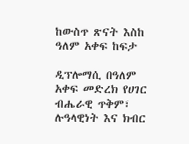ከውስጥ ጽናት እስከ ዓለም አቀፍ ከፍታ

ዲፕሎማሲ በዓለም አቀፍ መድረክ የሀገር ብሔራዊ ጥቅም፣ ሉዓላዊነት እና ክብር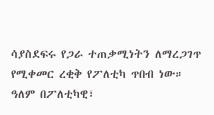ሳያስደፍሩ የጋራ ተጠቃሚነትን ለማረጋገጥ የሚቀመር ረቂቅ የፖለቲካ ጥበብ ነው። ዓለም በፖለቲካዊ፣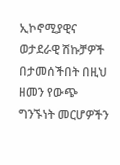ኢኮኖሚያዊና ወታደራዊ ሽኩቻዎች በታመሰችበት በዚህ ዘመን የውጭ ግንኙነት መርሆዎችን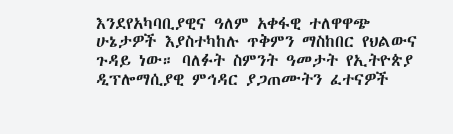እንደየአካባቢያዊና ዓለም አቀፋዊ ተለዋዋጭ ሁኔታዎች እያስተካከሉ ጥቅምን ማስከበር የህልውና ጉዳይ ነው። ባለፉት ስምንት ዓመታት የኢትዮጵያ ዲፕሎማሲያዊ ምኅዳር ያጋጠሙትን ፈተናዎች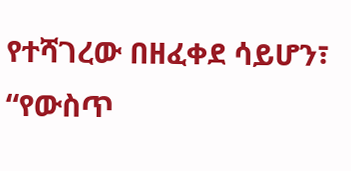የተሻገረው በዘፈቀደ ሳይሆን፣ “የውስጥ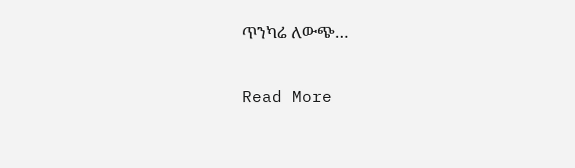ጥንካሬ ለውጭ…

Read More